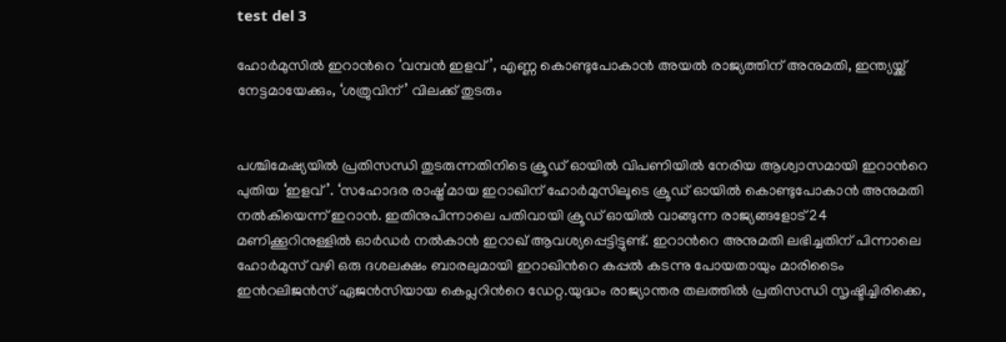test del 3

ഹോര്‍മുസിൽ ഇറാന്‍റെ ‘വമ്പൻ ഇളവ്’, എണ്ണ കൊണ്ടുപോകാൻ അയൽ രാജ്യത്തിന് അനുമതി, ഇന്ത്യയ്ക്ക് നേട്ടമായേക്കും, ‘ശത്രുവിന്’ വിലക്ക് തുടരും


പശ്ചിമേഷ്യയിൽ പ്രതിസന്ധി തുടരുന്നതിനിടെ ക്രൂഡ് ഓയിൽ വിപണിയിൽ നേരിയ ആശ്വാസമായി ഇറാന്‍റെ പുതിയ ‘ഇളവ്’. ‘സഹോദര രാഷ്ട്ര’മായ ഇറാഖിന് ഹോർമുസിലൂടെ ക്രൂഡ് ഓയിൽ കൊണ്ടുപോകാൻ അനുമതി നൽകിയെന്ന് ഇറാൻ. ഇതിനുപിന്നാലെ പതിവായി ക്രൂഡ് ഓയിൽ വാങ്ങുന്ന രാജ്യങ്ങളോട് 24 മണിക്കൂറിനുള്ളിൽ ഓർഡർ നൽകാൻ ഇറാഖ് ആവശ്യപ്പെട്ടിട്ടുണ്ട്. ഇറാന്‍റെ അനുമതി ലഭിച്ചതിന് പിന്നാലെ ഹോർമുസ് വഴി ഒരു ദശലക്ഷം ബാരലുമായി ഇറാഖിന്‍റെ കപ്പൽ കടന്നു പോയതായും മാരിടൈം ഇന്‍റലിജന്‍സ് ഏജൻസിയായ കെപ്ലറിന്‍റെ ഡേറ്റ.യുദ്ധം രാജ്യാന്തര തലത്തിൽ പ്രതിസന്ധി സൃഷ്ടിച്ചിരിക്കെ,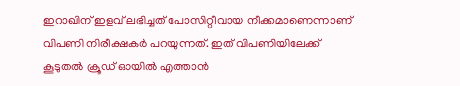ഇറാഖിന് ഇളവ് ലഭിച്ചത് പോസിറ്റീവായ നീക്കമാണെന്നാണ് വിപണി നിരീക്ഷകർ പറയുന്നത്. ഇത് വിപണിയിലേക്ക് കൂടുതൽ ക്രൂഡ് ഓയിൽ എത്താൻ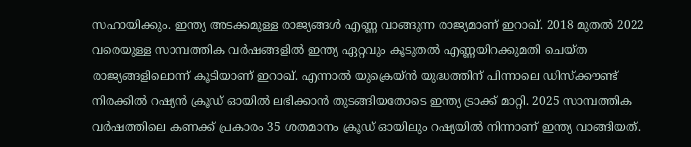സഹായിക്കും. ഇന്ത്യ അടക്കമുള്ള രാജ്യങ്ങൾ എണ്ണ വാങ്ങുന്ന രാജ്യമാണ് ഇറാഖ്. 2018 മുതൽ 2022 വരെയുള്ള സാമ്പത്തിക വർഷങ്ങളിൽ ഇന്ത്യ ഏറ്റവും കൂടുതൽ എണ്ണയിറക്കുമതി ചെയ്ത രാജ്യങ്ങളിലൊന്ന് കൂടിയാണ് ഇറാഖ്. എന്നാൽ യുക്രെയ്ൻ യുദ്ധത്തിന് പിന്നാലെ ഡിസ്ക്കൗണ്ട് നിരക്കിൽ റഷ്യൻ ക്രൂഡ് ഓയിൽ ലഭിക്കാൻ തുടങ്ങിയതോടെ ഇന്ത്യ ട്രാക്ക് മാറ്റി. 2025 സാമ്പത്തിക വർഷത്തിലെ കണക്ക് പ്രകാരം 35 ശതമാനം ക്രൂഡ് ഓയിലും റഷ്യയിൽ നിന്നാണ് ഇന്ത്യ വാങ്ങിയത്.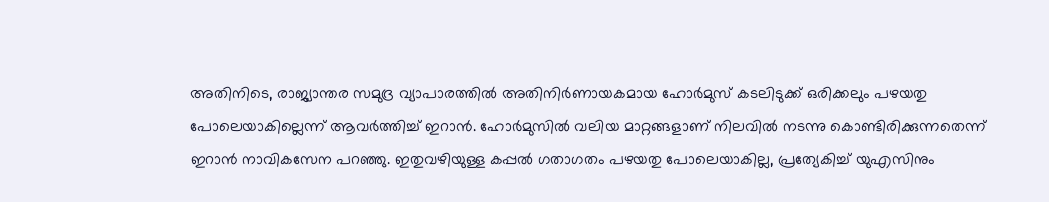അതിനിടെ, രാജ്യാന്തര സമുദ്ര വ്യാപാരത്തിൽ അതിനിർണായകമായ ഹോർമുസ് കടലിടുക്ക് ഒരിക്കലും പഴയതു പോലെയാകില്ലെന്ന് ആവർത്തിച്ച് ഇറാൻ. ഹോർമുസിൽ വലിയ മാറ്റങ്ങളാണ് നിലവിൽ നടന്നു കൊണ്ടിരിക്കുന്നതെന്ന് ഇറാൻ നാവികസേന പറഞ്ഞു. ഇതുവഴിയുള്ള കപ്പൽ ഗതാഗതം പഴയതു പോലെയാകില്ല, പ്രത്യേകിച്ച് യുഎസിനും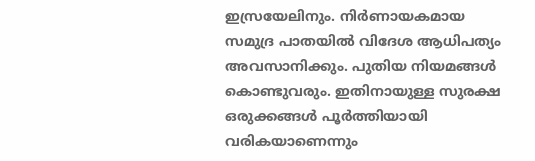ഇസ്രയേലിനും. നിർണായകമായ സമുദ്ര പാതയിൽ വിദേശ ആധിപത്യം അവസാനിക്കും. പുതിയ നിയമങ്ങൾ കൊണ്ടുവരും. ഇതിനായുള്ള സുരക്ഷ ഒരുക്കങ്ങൾ പൂർത്തിയായി വരികയാണെന്നും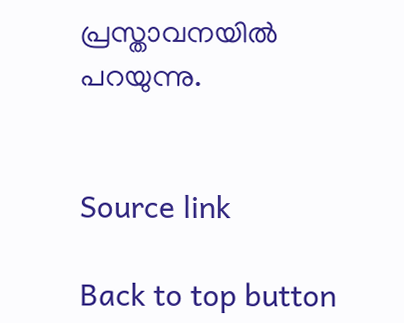പ്രസ്താവനയിൽ പറയുന്നു.


Source link

Back to top button